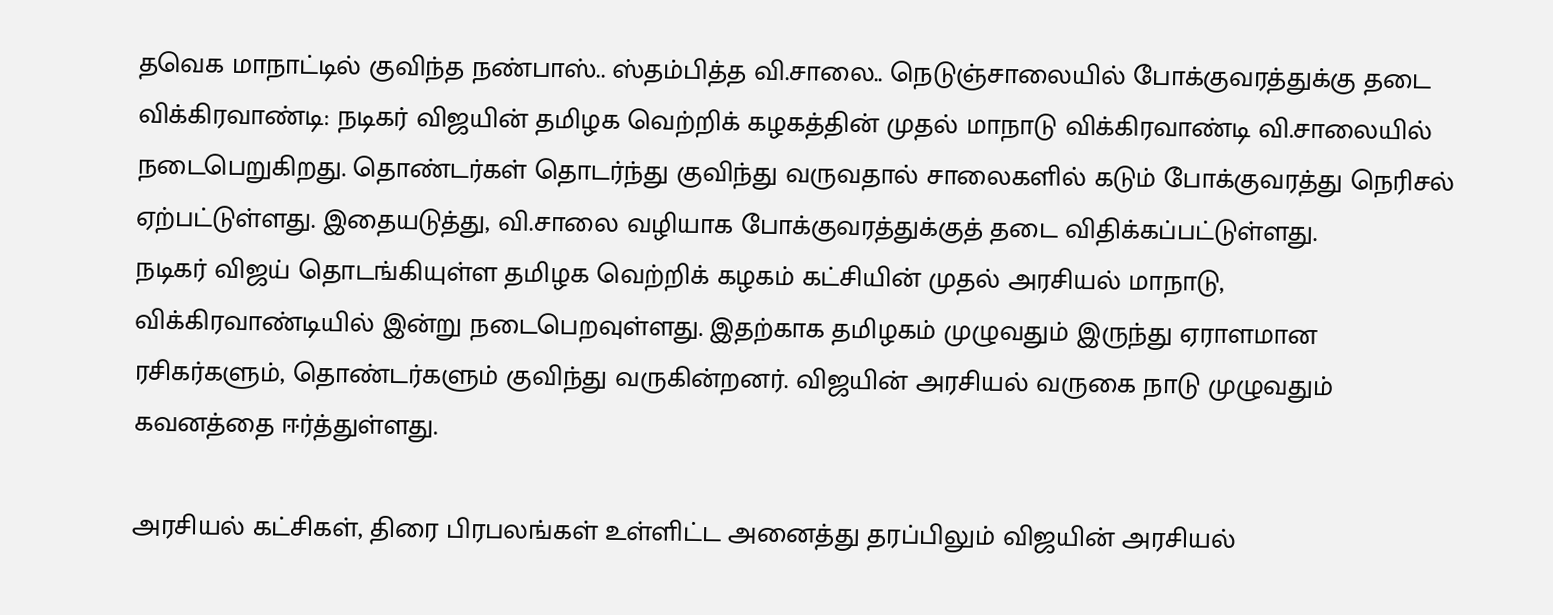தவெக மாநாட்டில் குவிந்த நண்பாஸ்.. ஸ்தம்பித்த வி.சாலை.. நெடுஞ்சாலையில் போக்குவரத்துக்கு தடை
விக்கிரவாண்டி: நடிகர் விஜயின் தமிழக வெற்றிக் கழகத்தின் முதல் மாநாடு விக்கிரவாண்டி வி.சாலையில் நடைபெறுகிறது. தொண்டர்கள் தொடர்ந்து குவிந்து வருவதால் சாலைகளில் கடும் போக்குவரத்து நெரிசல் ஏற்பட்டுள்ளது. இதையடுத்து, வி.சாலை வழியாக போக்குவரத்துக்குத் தடை விதிக்கப்பட்டுள்ளது.
நடிகர் விஜய் தொடங்கியுள்ள தமிழக வெற்றிக் கழகம் கட்சியின் முதல் அரசியல் மாநாடு, விக்கிரவாண்டியில் இன்று நடைபெறவுள்ளது. இதற்காக தமிழகம் முழுவதும் இருந்து ஏராளமான ரசிகர்களும், தொண்டர்களும் குவிந்து வருகின்றனர். விஜயின் அரசியல் வருகை நாடு முழுவதும் கவனத்தை ஈர்த்துள்ளது.

அரசியல் கட்சிகள், திரை பிரபலங்கள் உள்ளிட்ட அனைத்து தரப்பிலும் விஜயின் அரசியல்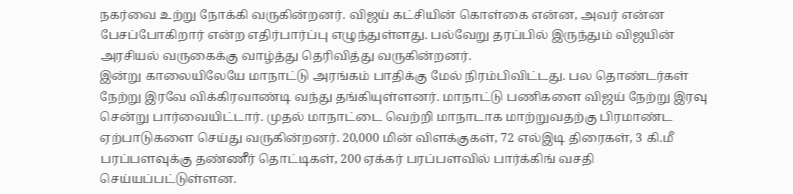நகர்வை உற்று நோக்கி வருகின்றனர். விஜய் கட்சியின் கொள்கை என்ன, அவர் என்ன பேசப்போகிறார் என்ற எதிர்பார்ப்பு எழுந்துள்ளது. பல்வேறு தரப்பில் இருந்தும் விஜயின் அரசியல் வருகைக்கு வாழ்த்து தெரிவித்து வருகின்றனர்.
இன்று காலையிலேயே மாநாட்டு அரங்கம் பாதிக்கு மேல் நிரம்பிவிட்டது. பல தொண்டர்கள் நேற்று இரவே விக்கிரவாண்டி வந்து தங்கியுள்ளனர். மாநாட்டு பணிகளை விஜய் நேற்று இரவு சென்று பார்வையிட்டார். முதல் மாநாட்டை வெற்றி மாநாடாக மாற்றுவதற்கு பிரமாண்ட ஏற்பாடுகளை செய்து வருகின்றனர். 20,000 மின் விளக்குகள், 72 எல்இடி திரைகள், 3 கி.மீ பரப்பளவுக்கு தண்ணீர் தொட்டிகள், 200 ஏக்கர் பரப்பளவில் பார்க்கிங் வசதி செய்யப்பட்டுள்ளன.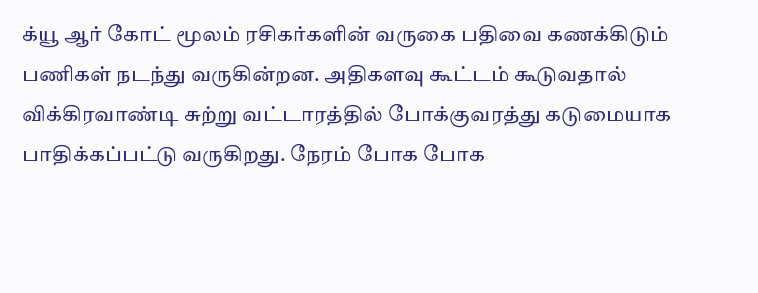க்யூ ஆர் கோட் மூலம் ரசிகர்களின் வருகை பதிவை கணக்கிடும் பணிகள் நடந்து வருகின்றன. அதிகளவு கூட்டம் கூடுவதால் விக்கிரவாண்டி சுற்று வட்டாரத்தில் போக்குவரத்து கடுமையாக பாதிக்கப்பட்டு வருகிறது. நேரம் போக போக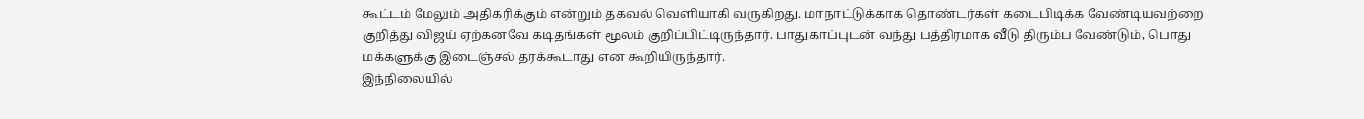கூட்டம் மேலும் அதிகரிக்கும் என்றும் தகவல் வெளியாகி வருகிறது. மாநாட்டுக்காக தொண்டர்கள் கடைபிடிக்க வேண்டியவற்றை குறித்து விஜய் ஏற்கனவே கடிதங்கள் மூலம் குறிப்பிட்டிருந்தார். பாதுகாப்புடன் வந்து பத்திரமாக வீடு திரும்ப வேண்டும், பொது மக்களுக்கு இடைஞ்சல் தரக்கூடாது என கூறியிருந்தார்.
இந்நிலையில்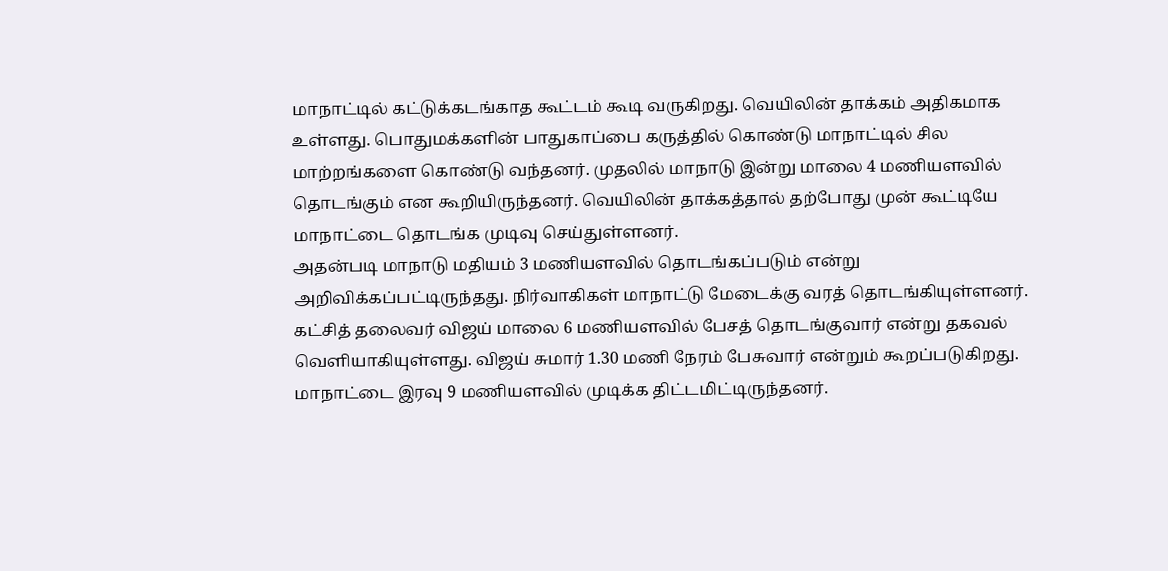மாநாட்டில் கட்டுக்கடங்காத கூட்டம் கூடி வருகிறது. வெயிலின் தாக்கம் அதிகமாக உள்ளது. பொதுமக்களின் பாதுகாப்பை கருத்தில் கொண்டு மாநாட்டில் சில மாற்றங்களை கொண்டு வந்தனர். முதலில் மாநாடு இன்று மாலை 4 மணியளவில் தொடங்கும் என கூறியிருந்தனர். வெயிலின் தாக்கத்தால் தற்போது முன் கூட்டியே மாநாட்டை தொடங்க முடிவு செய்துள்ளனர்.
அதன்படி மாநாடு மதியம் 3 மணியளவில் தொடங்கப்படும் என்று அறிவிக்கப்பட்டிருந்தது. நிர்வாகிகள் மாநாட்டு மேடைக்கு வரத் தொடங்கியுள்ளனர். கட்சித் தலைவர் விஜய் மாலை 6 மணியளவில் பேசத் தொடங்குவார் என்று தகவல் வெளியாகியுள்ளது. விஜய் சுமார் 1.30 மணி நேரம் பேசுவார் என்றும் கூறப்படுகிறது.
மாநாட்டை இரவு 9 மணியளவில் முடிக்க திட்டமிட்டிருந்தனர்.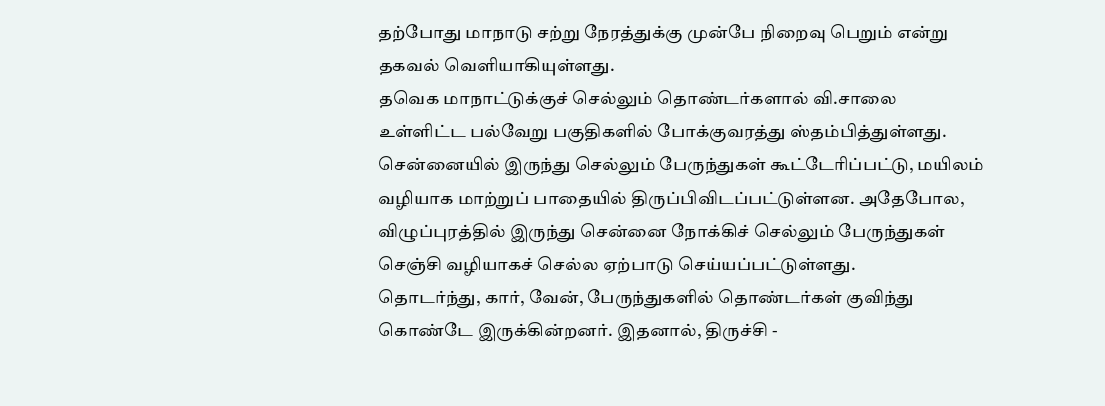தற்போது மாநாடு சற்று நேரத்துக்கு முன்பே நிறைவு பெறும் என்று தகவல் வெளியாகியுள்ளது.
தவெக மாநாட்டுக்குச் செல்லும் தொண்டர்களால் வி.சாலை உள்ளிட்ட பல்வேறு பகுதிகளில் போக்குவரத்து ஸ்தம்பித்துள்ளது. சென்னையில் இருந்து செல்லும் பேருந்துகள் கூட்டேரிப்பட்டு, மயிலம் வழியாக மாற்றுப் பாதையில் திருப்பிவிடப்பட்டுள்ளன. அதேபோல, விழுப்புரத்தில் இருந்து சென்னை நோக்கிச் செல்லும் பேருந்துகள் செஞ்சி வழியாகச் செல்ல ஏற்பாடு செய்யப்பட்டுள்ளது.
தொடர்ந்து, கார், வேன், பேருந்துகளில் தொண்டர்கள் குவிந்து கொண்டே இருக்கின்றனர். இதனால், திருச்சி -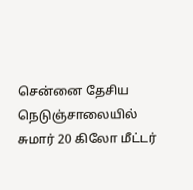சென்னை தேசிய நெடுஞ்சாலையில் சுமார் 20 கிலோ மீட்டர்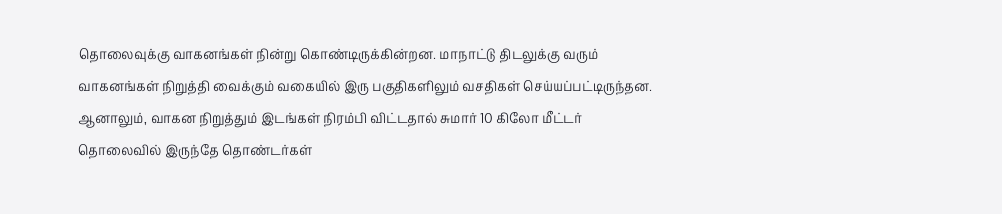தொலைவுக்கு வாகனங்கள் நின்று கொண்டிருக்கின்றன. மாநாட்டு திடலுக்கு வரும் வாகனங்கள் நிறுத்தி வைக்கும் வகையில் இரு பகுதிகளிலும் வசதிகள் செய்யப்பட்டிருந்தன.
ஆனாலும், வாகன நிறுத்தும் இடங்கள் நிரம்பி விட்டதால் சுமார் 10 கிலோ மீட்டர் தொலைவில் இருந்தே தொண்டர்கள்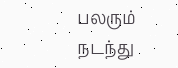பலரும் நடந்து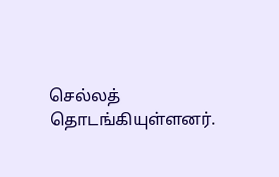செல்லத் தொடங்கியுள்ளனர்.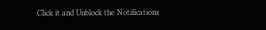Click it and Unblock the Notifications